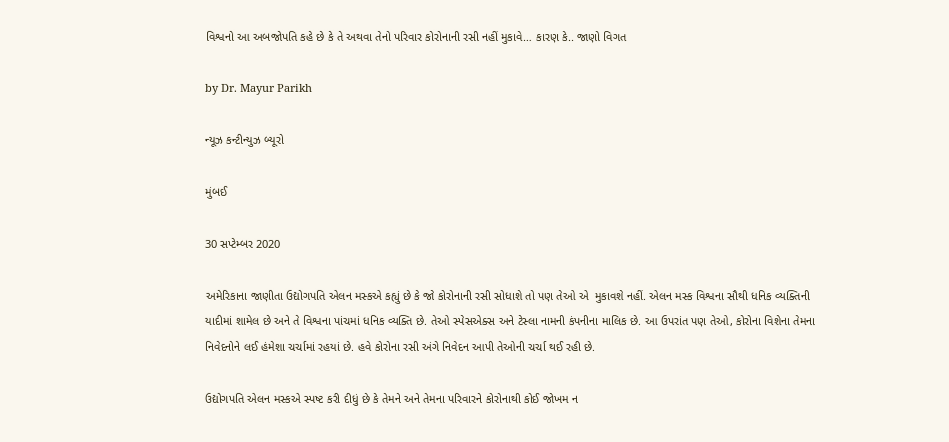વિશ્વનો આ અબજોપતિ કહે છે કે તે અથવા તેનો પરિવાર કોરોનાની રસી નહીં મુકાવે… કારણ કે.. જાણો વિગત

by Dr. Mayur Parikh

ન્યૂઝ કન્ટીન્યુઝ બ્યૂરો

મુંબઈ

30 સપ્ટેમ્બર 2020

અમેરિકાના જાણીતા ઉદ્યોગપતિ એલન મસ્કએ કહ્યું છે કે જો કોરોનાની રસી સોધાશે તો પણ તેઓ એ  મુકાવશે નહીં. એલન મસ્ક વિશ્વના સૌથી ધનિક વ્યક્તિની યાદીમાં શામેલ છે અને તે વિશ્વના પાંચમાં ધનિક વ્યક્તિ છે. તેઓ સ્પેસએક્સ અને ટેસ્લા નામની કંપનીના માલિક છે. આ ઉપરાંત પણ તેઓ, કોરોના વિશેના તેમના નિવેદનોને લઈ હંમેશા ચર્ચામાં રહયાં છે. હવે કોરોના રસી અંગે નિવેદન આપી તેઓની ચર્ચા થઈ રહી છે.

ઉદ્યોગપતિ એલન મસ્કએ સ્પષ્ટ કરી દીધું છે કે તેમને અને તેમના પરિવારને કોરોનાથી કોઈ જોખમ ન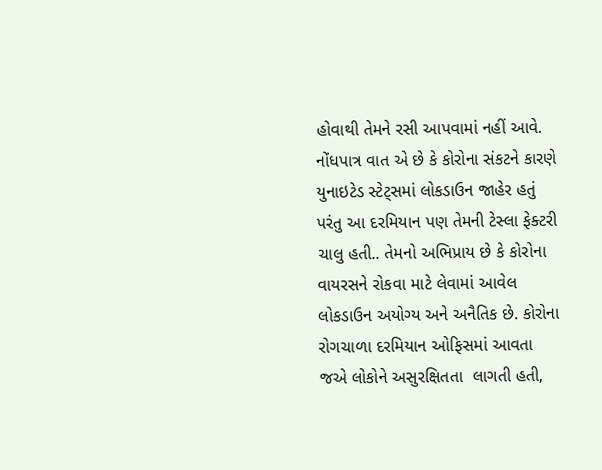હોવાથી તેમને રસી આપવામાં નહીં આવે. નોંધપાત્ર વાત એ છે કે કોરોના સંકટને કારણે યુનાઇટેડ સ્ટેટ્સમાં લોકડાઉન જાહેર હતું પરંતુ આ દરમિયાન પણ તેમની ટેસ્લા ફેક્ટરી ચાલુ હતી.. તેમનો અભિપ્રાય છે કે કોરોના વાયરસને રોકવા માટે લેવામાં આવેલ લોકડાઉન અયોગ્ય અને અનૈતિક છે. કોરોના રોગચાળા દરમિયાન ઓફિસમાં આવતા જએ લોકોને અસુરક્ષિતતા  લાગતી હતી,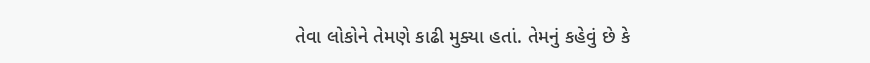તેવા લોકોને તેમણે કાઢી મુક્યા હતાં. તેમનું કહેવું છે કે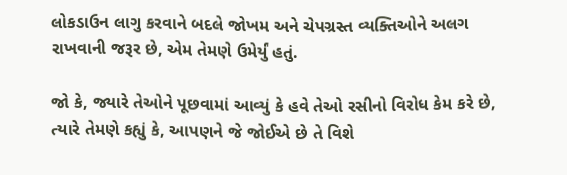લોકડાઉન લાગુ કરવાને બદલે જોખમ અને ચેપગ્રસ્ત વ્યક્તિઓને અલગ રાખવાની જરૂર છે, એમ તેમણે ઉમેર્યું હતું.

જો કે, જ્યારે તેઓને પૂછવામાં આવ્યું કે હવે તેઓ રસીનો વિરોધ કેમ કરે છે, ત્યારે તેમણે કહ્યું કે, આપણને જે જોઈએ છે તે વિશે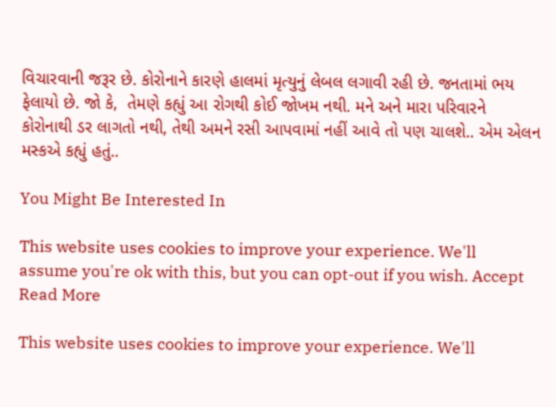વિચારવાની જરૂર છે. કોરોનાને કારણે હાલમાં મૃત્યુનું લેબલ લગાવી રહી છે. જનતામાં ભય ફેલાયો છે. જો કે,  તેમણે કહ્યું આ રોગથી કોઈ જોખમ નથી. મને અને મારા પરિવારને કોરોનાથી ડર લાગતો નથી, તેથી અમને રસી આપવામાં નહીં આવે તો પણ ચાલશે.. એમ એલન મસ્કએ કહ્યું હતું..

You Might Be Interested In

This website uses cookies to improve your experience. We'll assume you're ok with this, but you can opt-out if you wish. Accept Read More

This website uses cookies to improve your experience. We'll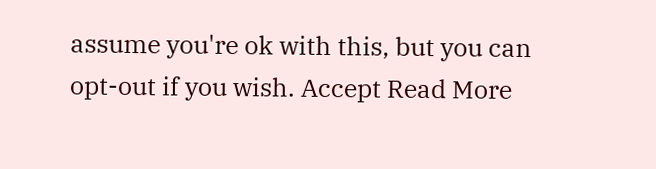assume you're ok with this, but you can opt-out if you wish. Accept Read More